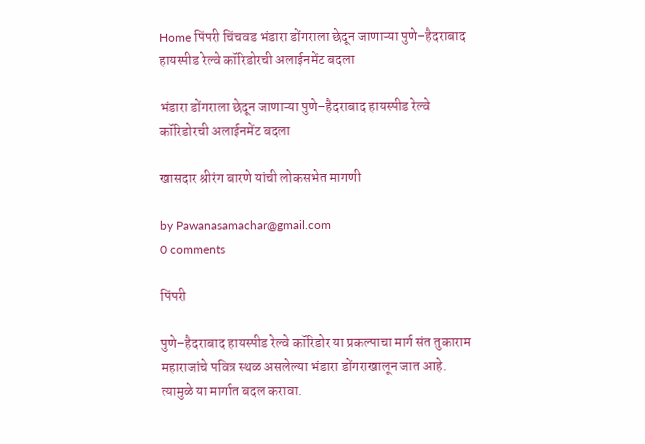Home पिंपरी चिंचवड भंडारा डोंगराला छेदून जाणाऱ्या पुणे–हैदराबाद हायस्पीड रेल्वे कॉरिडोरची अलाईनमेंट बदला

भंडारा डोंगराला छेदून जाणाऱ्या पुणे–हैदराबाद हायस्पीड रेल्वे कॉरिडोरची अलाईनमेंट बदला

खासदार श्रीरंग बारणे यांची लोकसभेत मागणी

by Pawanasamachar@gmail.com
0 comments

पिंपरी

पुणे–हैदराबाद हायस्पीड रेल्वे कॉरिडोर या प्रकल्पाचा मार्ग संत तुकाराम महाराजांचे पवित्र स्थळ असलेल्या भंडारा डोंगराखालून जात आहे. त्यामुळे या मार्गात बदल करावा.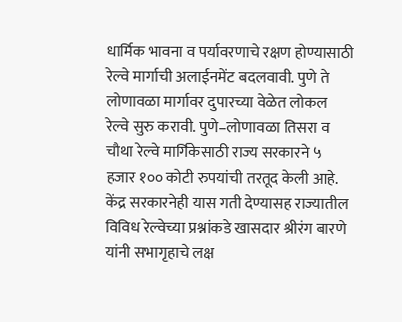धार्मिक भावना व पर्यावरणाचे रक्षण होण्यासाठी रेल्वे मार्गाची अलाईनमेंट बदलवावी. पुणे ते लोणावळा मार्गावर दुपारच्या वेळेत लोकल रेल्वे सुरु करावी. पुणे–लोणावळा तिसरा व चौथा रेल्वे मार्गिकेसाठी राज्य सरकारने ५ हजार १०० कोटी रुपयांची तरतूद केली आहे. केंद्र सरकारनेही यास गती देण्यासह राज्यातील विविध रेल्वेच्या प्रश्नांकडे खासदार श्रीरंग बारणे यांनी सभागृहाचे लक्ष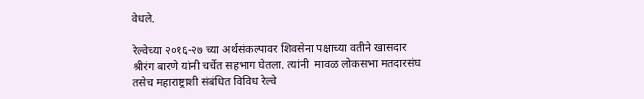वेधले.

रेल्वेच्या २०१६-२७ च्या अर्थसंकल्पावर शिवसेना पक्षाच्या वतीने खासदार श्रीरंग बारणे यांनी चर्चेत सहभाग घेतला. त्यांनी  मावळ लोकसभा मतदारसंघ तसेच महाराष्ट्राशी संबंधित विविध रेल्वे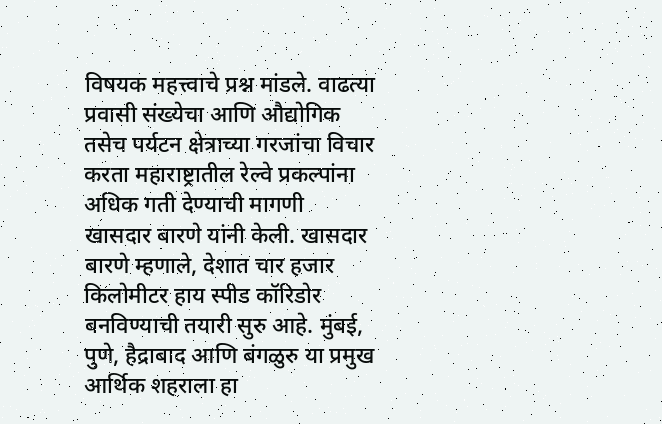विषयक महत्त्वाचे प्रश्न मांडले. वाढत्या प्रवासी संख्येचा आणि औद्योगिक तसेच पर्यटन क्षेत्राच्या गरजांचा विचार करता महाराष्ट्रातील रेल्वे प्रकल्पांना अधिक गती देण्याची मागणी खासदार बारणे यांनी केली. खासदार बारणे म्हणाले, देशात चार हजार किलोमीटर हाय स्पीड कॉरिडोर बनविण्याची तयारी सुरु आहे. मुंबई, पुणे, हैद्राबाद आणि बंगळुरु या प्रमुख आर्थिक शहराला हा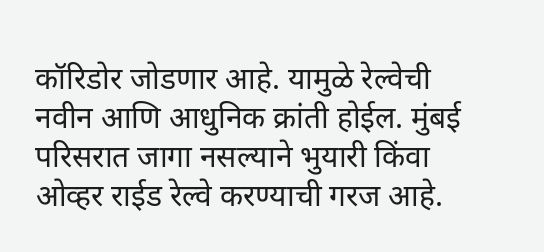कॉरिडोर जोडणार आहे. यामुळे रेल्वेची नवीन आणि आधुनिक क्रांती होईल. मुंबई परिसरात जागा नसल्याने भुयारी किंवा ओव्हर राईड रेल्वे करण्याची गरज आहे.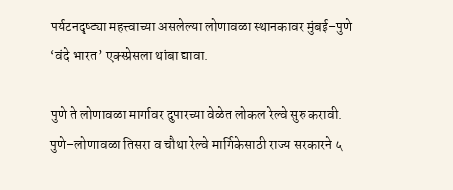पर्यटनदृष्ट्या महत्त्वाच्या असलेल्या लोणावळा स्थानकावर मुंबई–पुणे ‘वंदे भारत’ एक्स्प्रेसला थांबा द्यावा.

पुणे ते लोणावळा मार्गावर दुपारच्या वेळेत लोकल रेल्वे सुरु करावी. पुणे–लोणावळा तिसरा व चौथा रेल्वे मार्गिकेसाठी राज्य सरकारने ५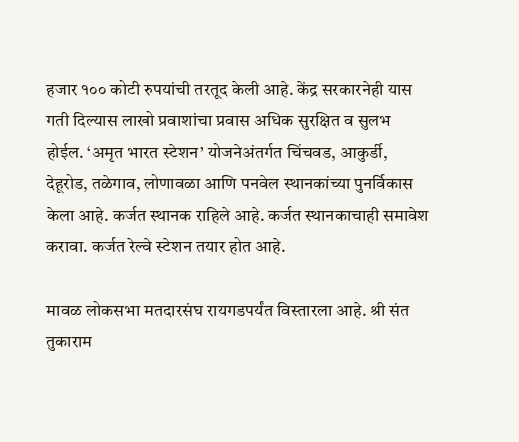हजार १०० कोटी रुपयांची तरतूद केली आहे. केंद्र सरकारनेही यास गती दिल्यास लाखो प्रवाशांचा प्रवास अधिक सुरक्षित व सुलभ होईल. ‘अमृत भारत स्टेशन’ योजनेअंतर्गत चिंचवड, आकुर्डी, देहूरोड, तळेगाव, लोणावळा आणि पनवेल स्थानकांच्या पुनर्विकास केला आहे. कर्जत स्थानक राहिले आहे. कर्जत स्थानकाचाही समावेश करावा. कर्जत रेल्वे स्टेशन तयार होत आहे.

मावळ लोकसभा मतदारसंघ रायगडपर्यंत विस्तारला आहे. श्री संत तुकाराम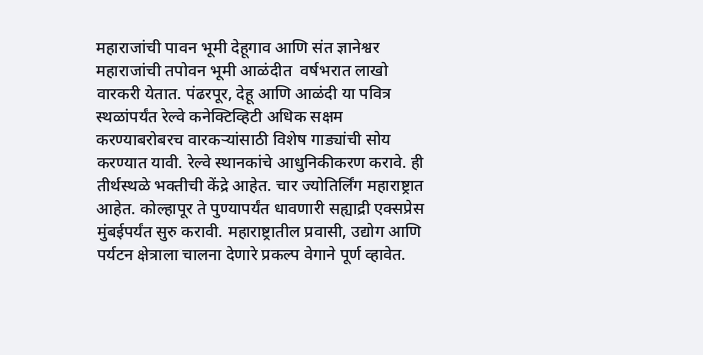महाराजांची पावन भूमी देहूगाव आणि संत ज्ञानेश्वर महाराजांची तपोवन भूमी आळंदीत  वर्षभरात लाखो वारकरी येतात. पंढरपूर, देहू आणि आळंदी या पवित्र स्थळांपर्यंत रेल्वे कनेक्टिव्हिटी अधिक सक्षम करण्याबरोबरच वारकऱ्यांसाठी विशेष गाड्यांची सोय करण्यात यावी. रेल्वे स्थानकांचे आधुनिकीकरण करावे. ही तीर्थस्थळे भक्तीची केंद्रे आहेत. चार ज्योतिर्लिंग महाराष्ट्रात आहेत. कोल्हापूर ते पुण्यापर्यंत धावणारी सह्याद्री एक्सप्रेस मुंबईपर्यंत सुरु करावी. महाराष्ट्रातील प्रवासी, उद्योग आणि पर्यटन क्षेत्राला चालना देणारे प्रकल्प वेगाने पूर्ण व्हावेत.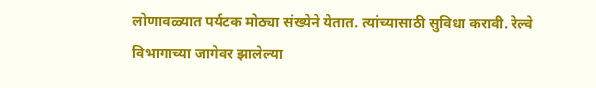लोणावळ्यात पर्यटक मोठ्या संख्येने येतात. त्यांच्यासाठी सुविधा करावी. रेल्वे विभागाच्या जागेवर झालेल्या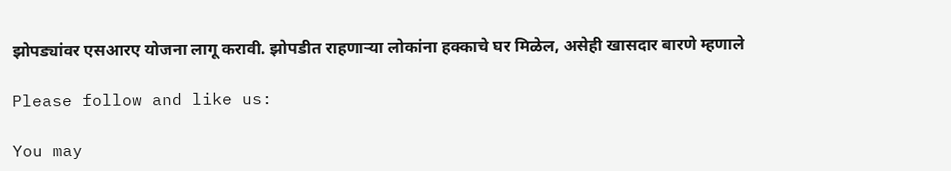झोपड्यांवर एसआरए योजना लागू करावी. झोपडीत राहणाऱ्या लोकांना हक्काचे घर मिळेल, असेही खासदार बारणे म्हणाले

Please follow and like us:

You may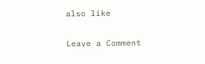also like

Leave a Comment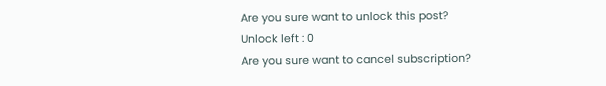Are you sure want to unlock this post?
Unlock left : 0
Are you sure want to cancel subscription?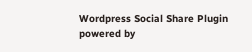Wordpress Social Share Plugin powered by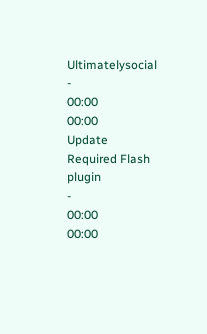Ultimatelysocial
-
00:00
00:00
Update Required Flash plugin
-
00:00
00:00